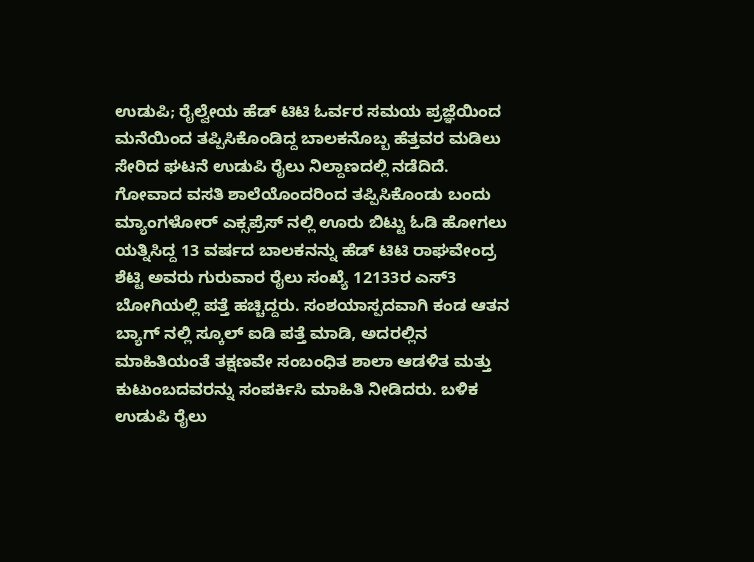ಉಡುಪಿ; ರೈಲ್ವೇಯ ಹೆಡ್ ಟಿಟಿ ಓರ್ವರ ಸಮಯ ಪ್ರಜ್ಞೆಯಿಂದ ಮನೆಯಿಂದ ತಪ್ಪಿಸಿಕೊಂಡಿದ್ದ ಬಾಲಕನೊಬ್ಬ ಹೆತ್ತವರ ಮಡಿಲು ಸೇರಿದ ಘಟನೆ ಉಡುಪಿ ರೈಲು ನಿಲ್ದಾಣದಲ್ಲಿ ನಡೆದಿದೆ.
ಗೋವಾದ ವಸತಿ ಶಾಲೆಯೊಂದರಿಂದ ತಪ್ಪಿಸಿಕೊಂಡು ಬಂದು ಮ್ಯಾಂಗಳೋರ್ ಎಕ್ಸಪ್ರೆಸ್ ನಲ್ಲಿ ಊರು ಬಿಟ್ಟು ಓಡಿ ಹೋಗಲು ಯತ್ನಿಸಿದ್ದ 13 ವರ್ಷದ ಬಾಲಕನನ್ನು ಹೆಡ್ ಟಿಟಿ ರಾಘವೇಂದ್ರ ಶೆಟ್ಟಿ ಅವರು ಗುರುವಾರ ರೈಲು ಸಂಖ್ಯೆ 12133ರ ಎಸ್3 ಬೋಗಿಯಲ್ಲಿ ಪತ್ತೆ ಹಚ್ಚಿದ್ದರು. ಸಂಶಯಾಸ್ಪದವಾಗಿ ಕಂಡ ಆತನ ಬ್ಯಾಗ್ ನಲ್ಲಿ ಸ್ಕೂಲ್ ಐಡಿ ಪತ್ತೆ ಮಾಡಿ, ಅದರಲ್ಲಿನ ಮಾಹಿತಿಯಂತೆ ತಕ್ಷಣವೇ ಸಂಬಂಧಿತ ಶಾಲಾ ಆಡಳಿತ ಮತ್ತು ಕುಟುಂಬದವರನ್ನು ಸಂಪರ್ಕಿಸಿ ಮಾಹಿತಿ ನೀಡಿದರು. ಬಳಿಕ ಉಡುಪಿ ರೈಲು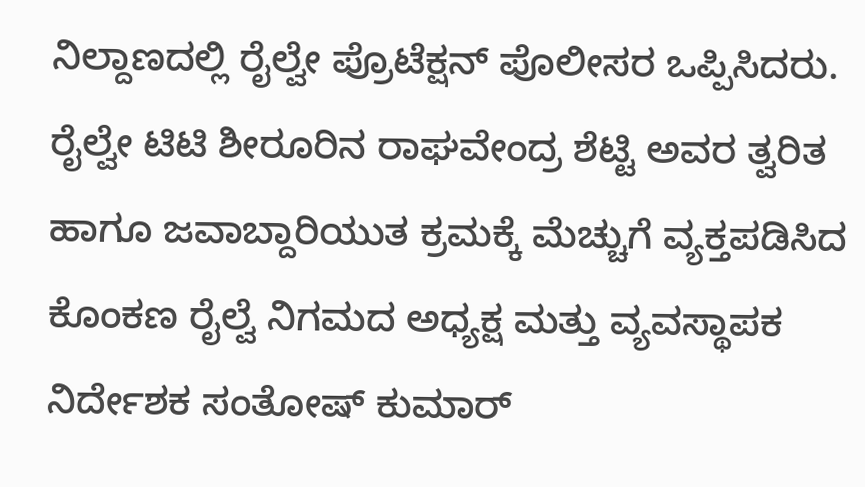ನಿಲ್ದಾಣದಲ್ಲಿ ರೈಲ್ವೇ ಪ್ರೊಟೆಕ್ಷನ್ ಪೊಲೀಸರ ಒಪ್ಪಿಸಿದರು. ರೈಲ್ವೇ ಟಿಟಿ ಶೀರೂರಿನ ರಾಘವೇಂದ್ರ ಶೆಟ್ಟಿ ಅವರ ತ್ವರಿತ ಹಾಗೂ ಜವಾಬ್ದಾರಿಯುತ ಕ್ರಮಕ್ಕೆ ಮೆಚ್ಚುಗೆ ವ್ಯಕ್ತಪಡಿಸಿದ ಕೊಂಕಣ ರೈಲ್ವೆ ನಿಗಮದ ಅಧ್ಯಕ್ಷ ಮತ್ತು ವ್ಯವಸ್ಥಾಪಕ ನಿರ್ದೇಶಕ ಸಂತೋಷ್ ಕುಮಾರ್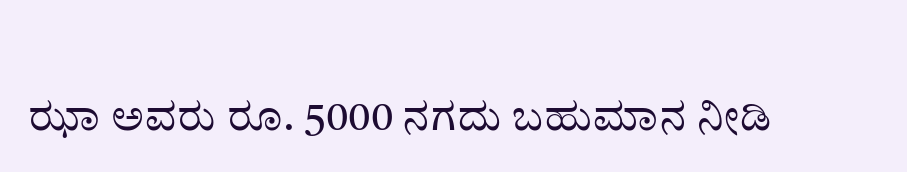ಝಾ ಅವರು ರೂ. 5000 ನಗದು ಬಹುಮಾನ ನೀಡಿ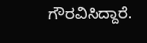ಗೌರವಿಸಿದ್ದಾರೆ.